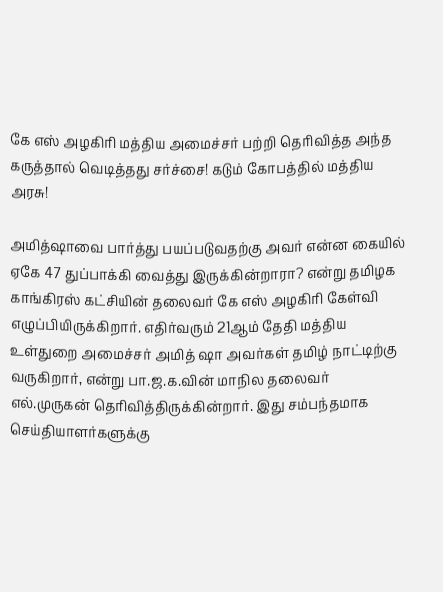கே எஸ் அழகிரி மத்திய அமைச்சர் பற்றி தெரிவித்த அந்த கருத்தால் வெடித்தது சர்ச்சை! கடும் கோபத்தில் மத்திய அரசு!

அமித்ஷாவை பார்த்து பயப்படுவதற்கு அவர் என்ன கையில் ஏகே 47 துப்பாக்கி வைத்து இருக்கின்றாரா? என்று தமிழக காங்கிரஸ் கட்சியின் தலைவர் கே எஸ் அழகிரி கேள்வி எழுப்பியிருக்கிறார். எதிர்வரும் 21ஆம் தேதி மத்திய உள்துறை அமைச்சர் அமித் ஷா அவர்கள் தமிழ் நாட்டிற்கு வருகிறார், என்று பா.ஜ.க.வின் மாநில தலைவர் எல்.முருகன் தெரிவித்திருக்கின்றார். இது சம்பந்தமாக செய்தியாளர்களுக்கு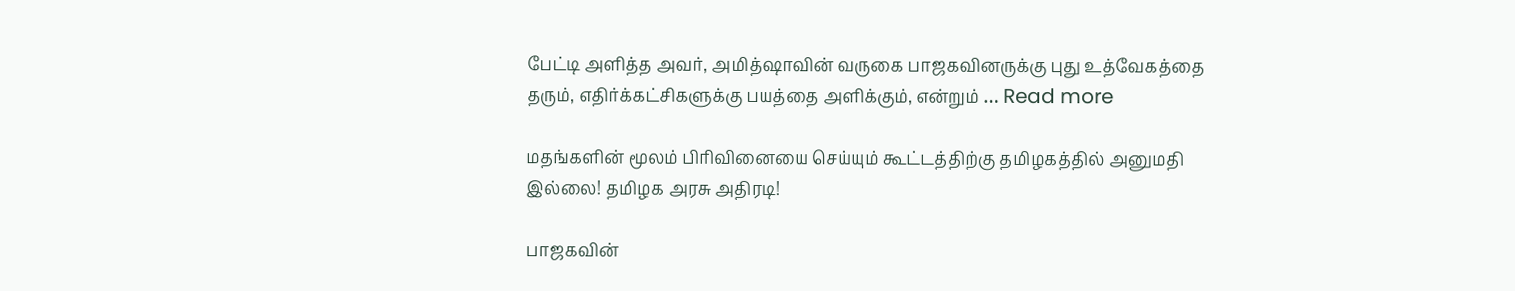பேட்டி அளித்த அவர், அமித்ஷாவின் வருகை பாஜகவினருக்கு புது உத்வேகத்தை தரும், எதிர்க்கட்சிகளுக்கு பயத்தை அளிக்கும், என்றும் … Read more

மதங்களின் மூலம் பிரிவினையை செய்யும் கூட்டத்திற்கு தமிழகத்தில் அனுமதி இல்லை! தமிழக அரசு அதிரடி!

பாஜகவின்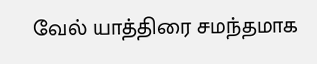வேல் யாத்திரை சமந்தமாக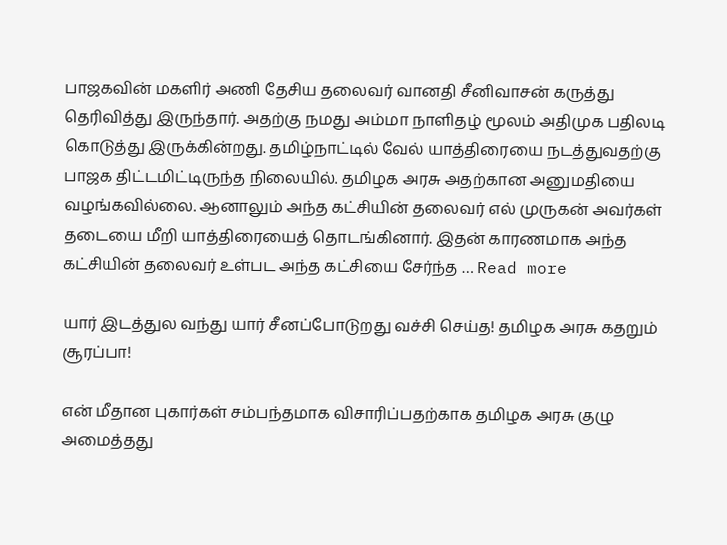பாஜகவின் மகளிர் அணி தேசிய தலைவர் வானதி சீனிவாசன் கருத்து தெரிவித்து இருந்தார். அதற்கு நமது அம்மா நாளிதழ் மூலம் அதிமுக பதிலடி கொடுத்து இருக்கின்றது. தமிழ்நாட்டில் வேல் யாத்திரையை நடத்துவதற்கு பாஜக திட்டமிட்டிருந்த நிலையில். தமிழக அரசு அதற்கான அனுமதியை வழங்கவில்லை. ஆனாலும் அந்த கட்சியின் தலைவர் எல் முருகன் அவர்கள் தடையை மீறி யாத்திரையைத் தொடங்கினார். இதன் காரணமாக அந்த கட்சியின் தலைவர் உள்பட அந்த கட்சியை சேர்ந்த … Read more

யார் இடத்துல வந்து யார் சீனப்போடுறது வச்சி செய்த! தமிழக அரசு கதறும் சூரப்பா!

என் மீதான புகார்கள் சம்பந்தமாக விசாரிப்பதற்காக தமிழக அரசு குழு அமைத்தது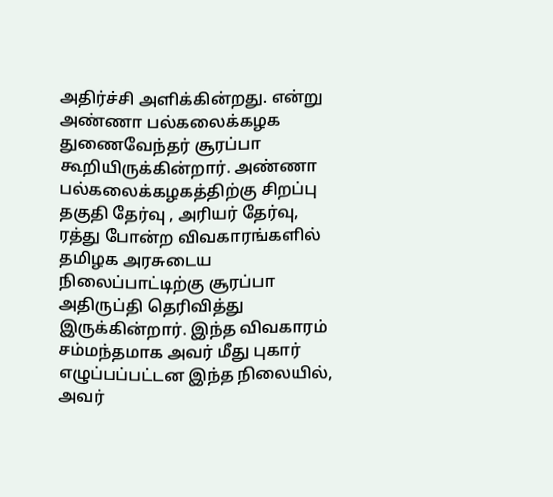அதிர்ச்சி அளிக்கின்றது. என்று அண்ணா பல்கலைக்கழக துணைவேந்தர் சூரப்பா கூறியிருக்கின்றார். அண்ணா பல்கலைக்கழகத்திற்கு சிறப்பு தகுதி தேர்வு , அரியர் தேர்வு, ரத்து போன்ற விவகாரங்களில் தமிழக அரசுடைய நிலைப்பாட்டிற்கு சூரப்பா அதிருப்தி தெரிவித்து இருக்கின்றார். இந்த விவகாரம் சம்மந்தமாக அவர் மீது புகார் எழுப்பப்பட்டன இந்த நிலையில், அவர்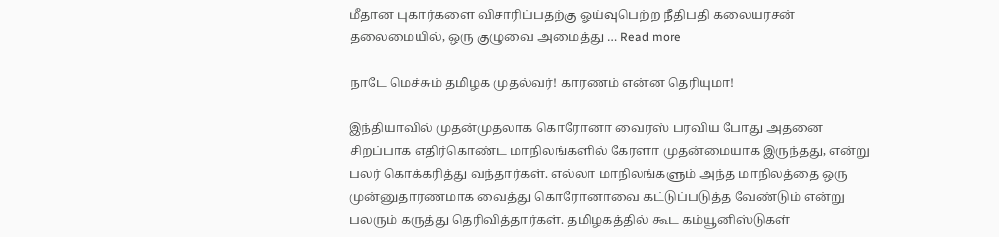மீதான புகார்களை விசாரிப்பதற்கு ஓய்வுபெற்ற நீதிபதி கலையரசன் தலைமையில், ஒரு குழுவை அமைத்து … Read more

நாடே மெச்சும் தமிழக முதல்வர்! காரணம் என்ன தெரியுமா!

இந்தியாவில் முதன்முதலாக கொரோனா வைரஸ் பரவிய போது அதனை சிறப்பாக எதிர்கொண்ட மாநிலங்களில் கேரளா முதன்மையாக இருந்தது, என்று பலர் கொக்கரித்து வந்தார்கள். எல்லா மாநிலங்களும் அந்த மாநிலத்தை ஒரு முன்னுதாரணமாக வைத்து கொரோனாவை கட்டுப்படுத்த வேண்டும் என்று பலரும் கருத்து தெரிவித்தார்கள். தமிழகத்தில் கூட கம்யூனிஸ்டுகள்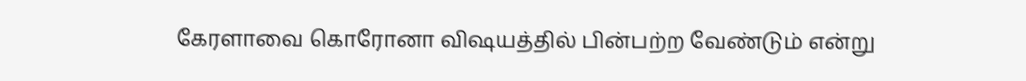கேரளாவை கொரோனா விஷயத்தில் பின்பற்ற வேண்டும் என்று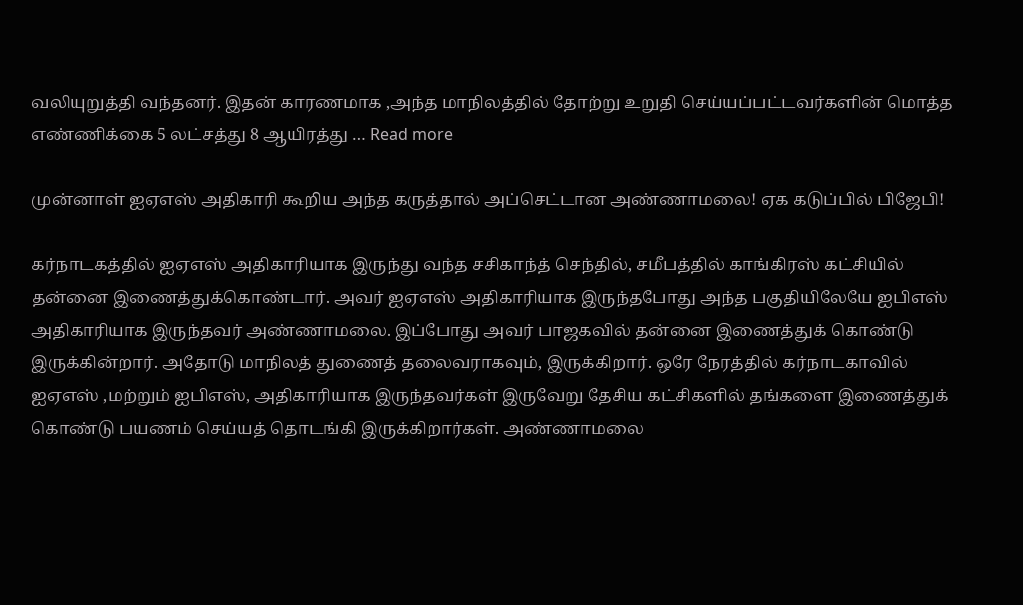வலியுறுத்தி வந்தனர். இதன் காரணமாக ,அந்த மாநிலத்தில் தோற்று உறுதி செய்யப்பட்டவர்களின் மொத்த எண்ணிக்கை 5 லட்சத்து 8 ஆயிரத்து … Read more

முன்னாள் ஐஏஎஸ் அதிகாரி கூறிய அந்த கருத்தால் அப்செட்டான அண்ணாமலை! ஏக கடுப்பில் பிஜேபி!

கர்நாடகத்தில் ஐஏஎஸ் அதிகாரியாக இருந்து வந்த சசிகாந்த் செந்தில், சமீபத்தில் காங்கிரஸ் கட்சியில் தன்னை இணைத்துக்கொண்டார். அவர் ஐஏஎஸ் அதிகாரியாக இருந்தபோது அந்த பகுதியிலேயே ஐபிஎஸ் அதிகாரியாக இருந்தவர் அண்ணாமலை. இப்போது அவர் பாஜகவில் தன்னை இணைத்துக் கொண்டு இருக்கின்றார். அதோடு மாநிலத் துணைத் தலைவராகவும், இருக்கிறார். ஒரே நேரத்தில் கர்நாடகாவில் ஐஏஎஸ் ,மற்றும் ஐபிஎஸ், அதிகாரியாக இருந்தவர்கள் இருவேறு தேசிய கட்சிகளில் தங்களை இணைத்துக் கொண்டு பயணம் செய்யத் தொடங்கி இருக்கிறார்கள். அண்ணாமலை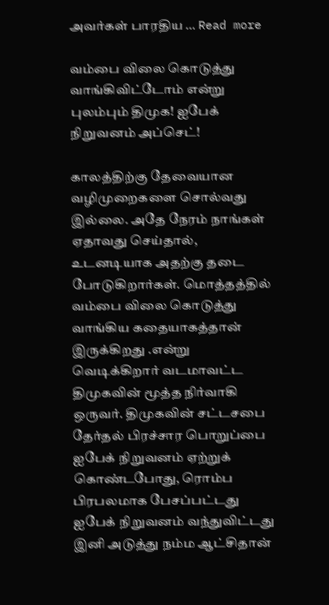அவர்கள் பாரதிய … Read more

வம்பை விலை கொடுத்து வாங்கிவிட்டோம் என்று புலம்பும் திமுக! ஐபேக் நிறுவனம் அப்செட்!

காலத்திற்கு தேவையான வழிமுறைகளை சொல்வது இல்லை. அதே நேரம் நாங்கள் ஏதாவது செய்தால், உடனடியாக அதற்கு தடை போடுகிறார்கள். மொத்தத்தில் வம்பை விலை கொடுத்து வாங்கிய கதையாகத்தான் இருக்கிறது .என்று வெடிக்கிறார் வடமாவட்ட திமுகவின் மூத்த நிர்வாகி ஒருவர். திமுகவின் சட்டசபை தேர்தல் பிரச்சார பொறுப்பை ஐபேக் நிறுவனம் ஏற்றுக் கொண்டபோது, ரொம்ப பிரபலமாக பேசப்பட்டது ஐபேக் நிறுவனம் வந்துவிட்டது இனி அடுத்து நம்ம ஆட்சிதான்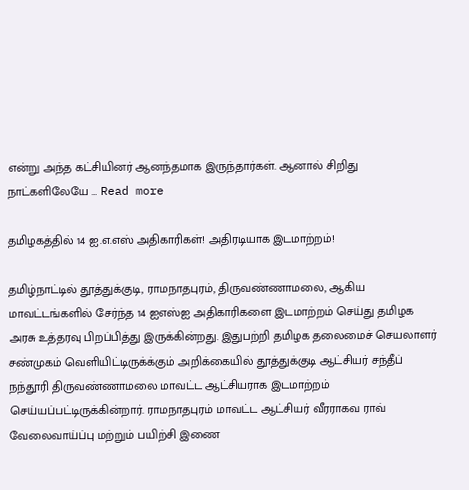என்று அந்த கட்சியினர் ஆனந்தமாக இருந்தார்கள். ஆனால் சிறிது நாட்களிலேயே … Read more

தமிழகத்தில் 14 ஐ.எ.எஸ் அதிகாரிகள்! அதிரடியாக இடமாற்றம்!

தமிழ்நாட்டில் தூத்துக்குடி, ராமநாதபுரம், திருவண்ணாமலை, ஆகிய மாவட்டங்களில் சேர்ந்த 14 ஐஎஸ்ஐ அதிகாரிகளை இடமாற்றம் செய்து தமிழக அரசு உத்தரவு பிறப்பித்து இருக்கின்றது. இதுபற்றி தமிழக தலைமைச் செயலாளர் சண்முகம் வெளியிட்டிருக்க்கும் அறிக்கையில் தூத்துக்குடி ஆட்சியர் சந்தீப் நந்தூரி திருவண்ணாமலை மாவட்ட ஆட்சியராக இடமாற்றம் செய்யப்பட்டிருக்கின்றார். ராமநாதபுரம் மாவட்ட ஆட்சியர் வீரராகவ ராவ் வேலைவாய்ப்பு மற்றும் பயிற்சி இணை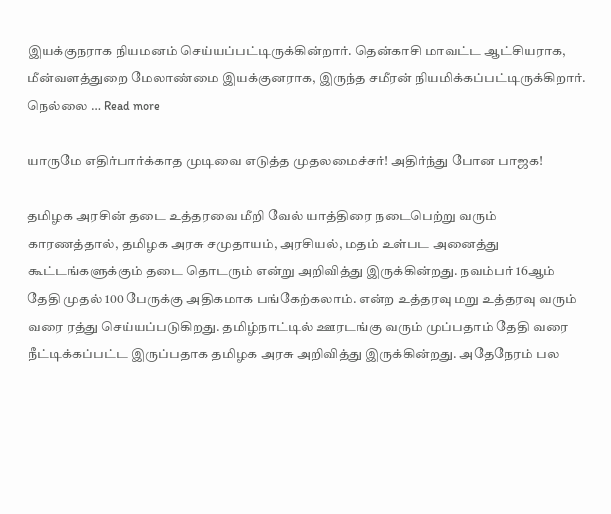இயக்குநராக நியமனம் செய்யப்பட்டிருக்கின்றார். தென்காசி மாவட்ட ஆட்சியராக, மீன்வளத்துறை மேலாண்மை இயக்குனராக, இருந்த சமீரன் நியமிக்கப்பட்டிருக்கிறார். நெல்லை … Read more

யாருமே எதிர்பார்க்காத முடிவை எடுத்த முதலமைச்சர்! அதிர்ந்து போன பாஜக!

தமிழக அரசின் தடை உத்தரவை மீறி வேல் யாத்திரை நடைபெற்று வரும் காரணத்தால், தமிழக அரசு சமுதாயம், அரசியல், மதம் உள்பட அனைத்து கூட்டங்களுக்கும் தடை தொடரும் என்று அறிவித்து இருக்கின்றது. நவம்பர் 16ஆம் தேதி முதல் 100 பேருக்கு அதிகமாக பங்கேற்கலாம். என்ற உத்தரவு மறு உத்தரவு வரும் வரை ரத்து செய்யப்படுகிறது. தமிழ்நாட்டில் ஊரடங்கு வரும் முப்பதாம் தேதி வரை நீட்டிக்கப்பட்ட இருப்பதாக தமிழக அரசு அறிவித்து இருக்கின்றது. அதேநேரம் பல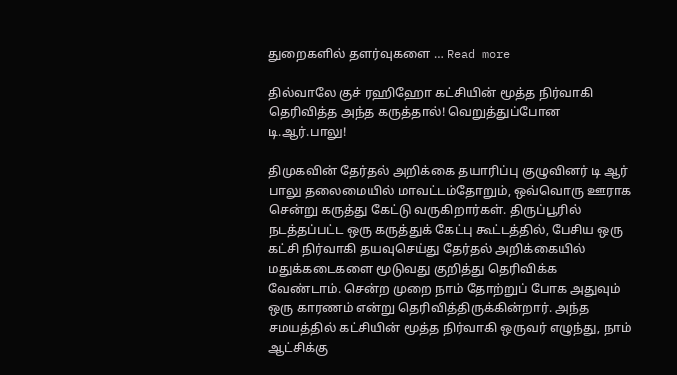துறைகளில் தளர்வுகளை … Read more

தில்வாலே குச் ரஹிஹோ கட்சியின் மூத்த நிர்வாகி தெரிவித்த அந்த கருத்தால்! வெறுத்துப்போன டி.ஆர்.பாலு!

திமுகவின் தேர்தல் அறிக்கை தயாரிப்பு குழுவினர் டி ஆர் பாலு தலைமையில் மாவட்டம்தோறும், ஒவ்வொரு ஊராக சென்று கருத்து கேட்டு வருகிறார்கள். திருப்பூரில் நடத்தப்பட்ட ஒரு கருத்துக் கேட்பு கூட்டத்தில், பேசிய ஒரு கட்சி நிர்வாகி தயவுசெய்து தேர்தல் அறிக்கையில் மதுக்கடைகளை மூடுவது குறித்து தெரிவிக்க வேண்டாம். சென்ற முறை நாம் தோற்றுப் போக அதுவும் ஒரு காரணம் என்று தெரிவித்திருக்கின்றார். அந்த சமயத்தில் கட்சியின் மூத்த நிர்வாகி ஒருவர் எழுந்து, நாம் ஆட்சிக்கு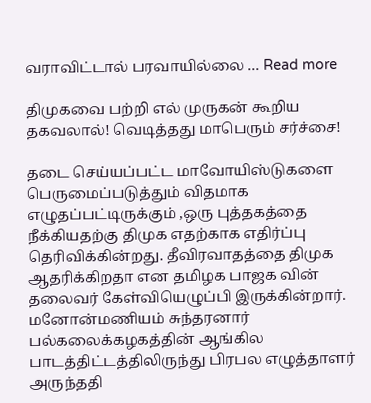வராவிட்டால் பரவாயில்லை … Read more

திமுகவை பற்றி எல் முருகன் கூறிய தகவலால்! வெடித்தது மாபெரும் சர்ச்சை!

தடை செய்யப்பட்ட மாவோயிஸ்டுகளை பெருமைப்படுத்தும் விதமாக எழுதப்பட்டிருக்கும் ,ஒரு புத்தகத்தை நீக்கியதற்கு திமுக எதற்காக எதிர்ப்பு தெரிவிக்கின்றது. தீவிரவாதத்தை திமுக ஆதரிக்கிறதா என தமிழக பாஜக வின் தலைவர் கேள்வியெழுப்பி இருக்கின்றார். மனோன்மணியம் சுந்தரனார் பல்கலைக்கழகத்தின் ஆங்கில பாடத்திட்டத்திலிருந்து பிரபல எழுத்தாளர் அருந்ததி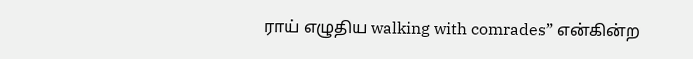ராய் எழுதிய walking with comrades” என்கின்ற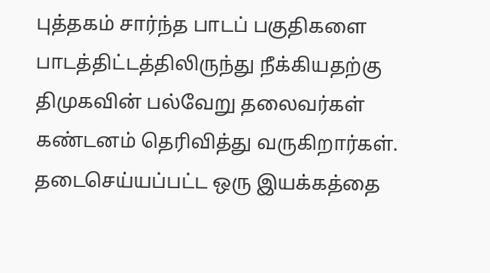புத்தகம் சார்ந்த பாடப் பகுதிகளை பாடத்திட்டத்திலிருந்து நீக்கியதற்கு திமுகவின் பல்வேறு தலைவர்கள் கண்டனம் தெரிவித்து வருகிறார்கள். தடைசெய்யப்பட்ட ஒரு இயக்கத்தை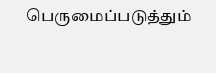பெருமைப்படுத்தும்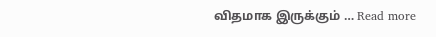விதமாக இருக்கும் … Read more